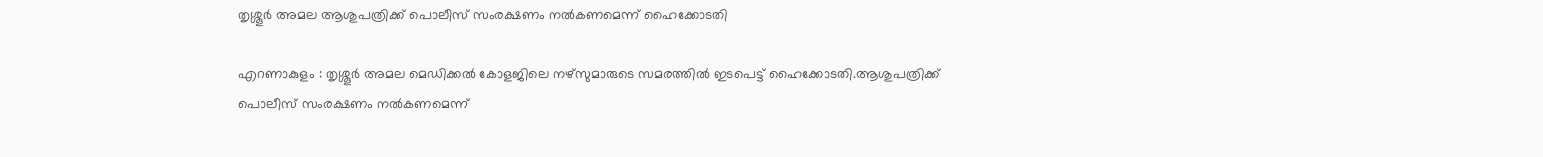തൃശ്ശൂർ അമല ആശുപത്രിക്ക് പൊലീസ് സംരക്ഷണം നൽകണമെന്ന് ഹൈക്കോടതി

എറണാകുളം : തൃശ്ശൂർ അമല മെഡിക്കൽ കോളജിലെ നഴ്സുമാരുടെ സമരത്തിൽ ഇടപെട്ട് ഹൈക്കോടതി.ആശുപത്രിക്ക് പൊലീസ് സംരക്ഷണം നൽകണമെന്ന്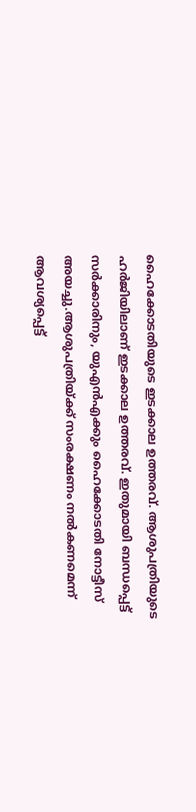ഹൈക്കോടതിയുടെ ഇടക്കാല ഉത്തരവ്. ആശുപത്രിയുടെ ഹർജിയിലാണ് ഇടക്കാല ഉത്തരവ്. ഇതുമായി ബന്ധപ്പെട്ട് സർക്കാരിനും, യുഎൻഎക്കും ഹൈക്കോടതി നോട്ടീസ് അയച്ചു.ആശുപത്രിയ്ക്ക് സംരക്ഷണം നൽകണമെന്ന് ആവശ്യപ്പെട്ട്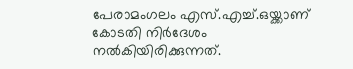പേരാമംഗലം എസ്.എച്ച്.ഒയ്ക്കാണ് കോടതി നിർദേശം നൽകിയിരിക്കുന്നത്.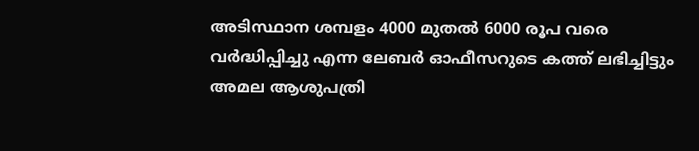അടിസ്ഥാന ശമ്പളം 4000 മുതൽ 6000 രൂപ വരെ വർദ്ധിപ്പിച്ചു എന്ന ലേബർ ഓഫീസറുടെ കത്ത് ലഭിച്ചിട്ടും അമല ആശുപത്രി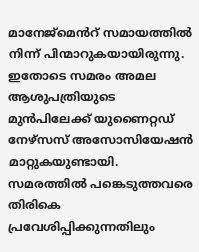മാനേജ്മെൻറ് സമായത്തിൽ നിന്ന് പിന്മാറുകയായിരുന്നു. ഇതോടെ സമരം അമല ആശുപത്രിയുടെ മുൻപിലേക്ക് യുണൈറ്റഡ് നേഴ്സസ് അസോസിയേഷൻ മാറ്റുകയുണ്ടായി. സമരത്തിൽ പങ്കെടുത്തവരെ തിരികെ പ്രവേശിപ്പിക്കുന്നതിലും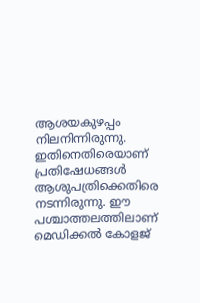ആശയകുഴപ്പം നിലനിന്നിരുന്നു. ഇതിനെതിരെയാണ് പ്രതിഷേധങ്ങൾ ആശുപത്രിക്കെതിരെ നടന്നിരുന്നു. ഈ പശ്ചാത്തലത്തിലാണ് മെഡിക്കൽ കോളജ്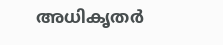അധികൃതർ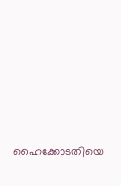ഹൈക്കോടതിയെ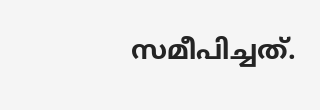സമീപിച്ചത്.